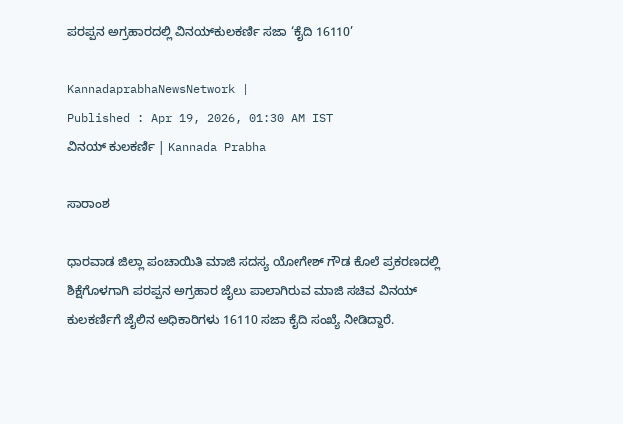ಪರಪ್ಪನ ಅಗ್ರಹಾರದಲ್ಲಿ ವಿನಯ್‌ಕುಲಕರ್ಣಿ ಸಜಾ ‘ಕೈದಿ 16110’

KannadaprabhaNewsNetwork |
Published : Apr 19, 2026, 01:30 AM IST
ವಿನಯ್‌ ಕುಲಕರ್ಣಿ | Kannada Prabha

ಸಾರಾಂಶ

ಧಾರವಾಡ ಜಿಲ್ಲಾ ಪಂಚಾಯಿತಿ ಮಾಜಿ ಸದಸ್ಯ ಯೋಗೇಶ್ ಗೌಡ ಕೊಲೆ ಪ್ರಕರಣದಲ್ಲಿ ಶಿಕ್ಷೆಗೊಳಗಾಗಿ ಪರಪ್ಪನ ಅಗ್ರಹಾರ ಜೈಲು ಪಾಲಾಗಿರುವ ಮಾಜಿ ಸಚಿವ ವಿನಯ್‌ ಕುಲಕರ್ಣಿಗೆ ಜೈಲಿನ ಅಧಿಕಾರಿಗಳು 16110 ಸಜಾ ಕೈದಿ ಸಂಖ್ಯೆ ನೀಡಿದ್ದಾರೆ.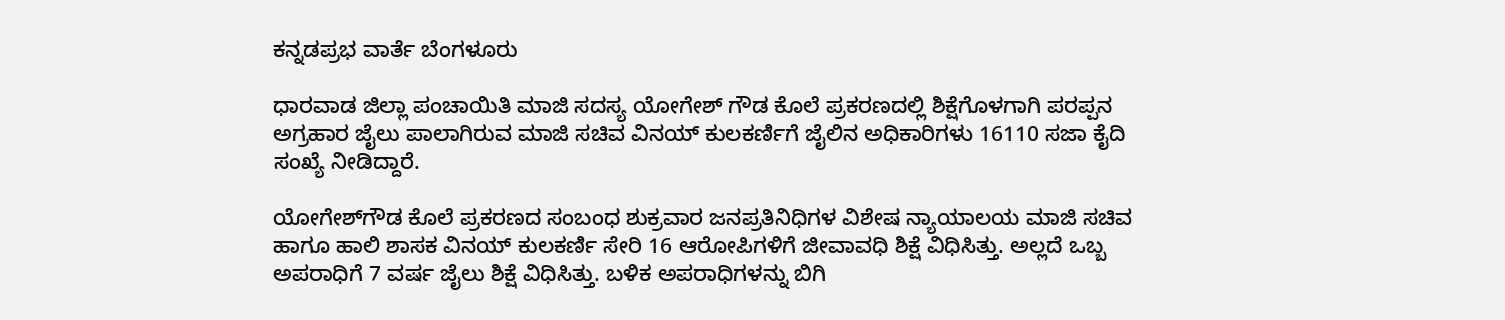ಕನ್ನಡಪ್ರಭ ವಾರ್ತೆ ಬೆಂಗಳೂರು

ಧಾರವಾಡ ಜಿಲ್ಲಾ ಪಂಚಾಯಿತಿ ಮಾಜಿ ಸದಸ್ಯ ಯೋಗೇಶ್ ಗೌಡ ಕೊಲೆ ಪ್ರಕರಣದಲ್ಲಿ ಶಿಕ್ಷೆಗೊಳಗಾಗಿ ಪರಪ್ಪನ ಅಗ್ರಹಾರ ಜೈಲು ಪಾಲಾಗಿರುವ ಮಾಜಿ ಸಚಿವ ವಿನಯ್‌ ಕುಲಕರ್ಣಿಗೆ ಜೈಲಿನ ಅಧಿಕಾರಿಗಳು 16110 ಸಜಾ ಕೈದಿ ಸಂಖ್ಯೆ ನೀಡಿದ್ದಾರೆ.

ಯೋಗೇಶ್‌ಗೌಡ ಕೊಲೆ ಪ್ರಕರಣದ ಸಂಬಂಧ ಶುಕ್ರವಾರ ಜನಪ್ರತಿನಿಧಿಗಳ ವಿಶೇಷ ನ್ಯಾಯಾಲಯ ಮಾಜಿ ಸಚಿವ ಹಾಗೂ ಹಾಲಿ ಶಾಸಕ ವಿನಯ್‌ ಕುಲಕರ್ಣಿ ಸೇರಿ 16 ಆರೋಪಿಗಳಿಗೆ ಜೀವಾವಧಿ ಶಿಕ್ಷೆ ವಿಧಿಸಿತ್ತು. ಅಲ್ಲದೆ ಒಬ್ಬ ಅಪರಾಧಿಗೆ 7 ವರ್ಷ ಜೈಲು ಶಿಕ್ಷೆ ವಿಧಿಸಿತ್ತು. ಬಳಿಕ ಅಪರಾಧಿಗಳನ್ನು ಬಿಗಿ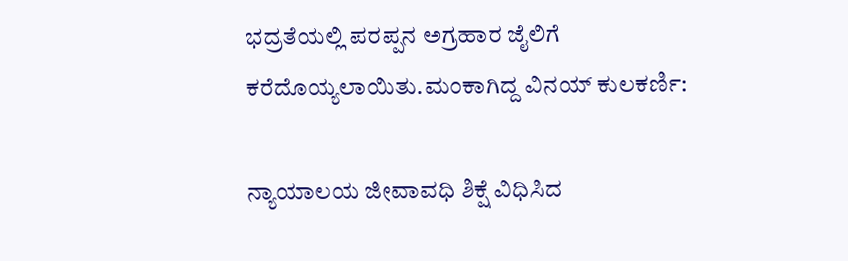ಭದ್ರತೆಯಲ್ಲಿ ಪರಪ್ಪನ ಅಗ್ರಹಾರ ಜೈಲಿಗೆ ಕರೆದೊಯ್ಯಲಾಯಿತು.ಮಂಕಾಗಿದ್ದ ವಿನಯ್‌ ಕುಲಕರ್ಣಿ:

ನ್ಯಾಯಾಲಯ ಜೀವಾವಧಿ ಶಿಕ್ಷೆ ವಿಧಿಸಿದ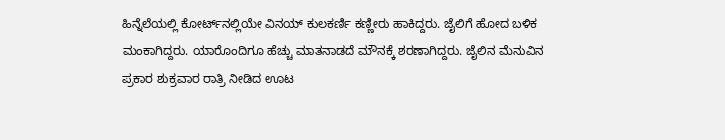ಹಿನ್ನೆಲೆಯಲ್ಲಿ ಕೋರ್ಟ್‌ನಲ್ಲಿಯೇ ವಿನಯ್‌ ಕುಲಕರ್ಣಿ ಕಣ್ಣೀರು ಹಾಕಿದ್ದರು. ಜೈಲಿಗೆ ಹೋದ ಬಳಿಕ ಮಂಕಾಗಿದ್ದರು. ಯಾರೊಂದಿಗೂ ಹೆಚ್ಚು ಮಾತನಾಡದೆ ಮೌನಕ್ಕೆ ಶರಣಾಗಿದ್ದರು. ಜೈಲಿನ ಮೆನುವಿನ ಪ್ರಕಾರ ಶುಕ್ರವಾರ ರಾತ್ರಿ ನೀಡಿದ ಊಟ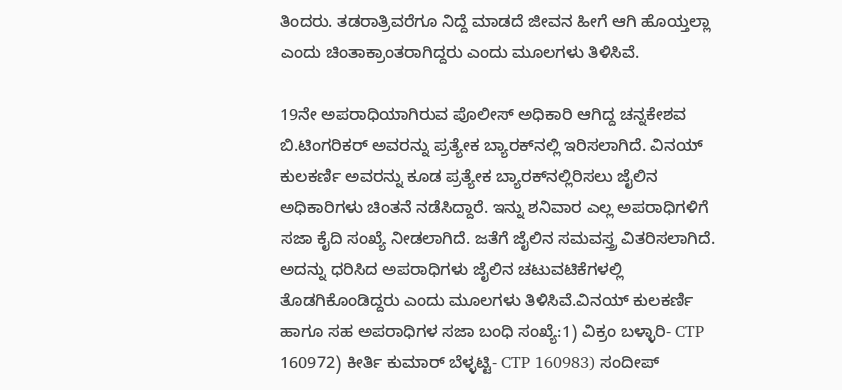ತಿಂದರು. ತಡರಾತ್ರಿವರೆಗೂ ನಿದ್ದೆ ಮಾಡದೆ ಜೀವನ ಹೀಗೆ ಆಗಿ ಹೊಯ್ತಲ್ಲಾ ಎಂದು ಚಿಂತಾಕ್ರಾಂತರಾಗಿದ್ದರು ಎಂದು ಮೂಲಗಳು ತಿಳಿಸಿವೆ.

19ನೇ ಅಪರಾಧಿಯಾಗಿರುವ ಪೊಲೀಸ್‌ ಅಧಿಕಾರಿ ಆಗಿದ್ದ ಚನ್ನಕೇಶವ ಬಿ.ಟಿಂಗರಿಕರ್ ಅವರನ್ನು ಪ್ರತ್ಯೇಕ ಬ್ಯಾರಕ್‌ನಲ್ಲಿ ಇರಿಸಲಾಗಿದೆ. ವಿನಯ್‌ ಕುಲಕರ್ಣಿ ಅವರನ್ನು ಕೂಡ ಪ್ರತ್ಯೇಕ ಬ್ಯಾರಕ್‌ನಲ್ಲಿರಿಸಲು ಜೈಲಿನ ಅಧಿಕಾರಿಗಳು ಚಿಂತನೆ ನಡೆಸಿದ್ದಾರೆ. ಇನ್ನು ಶನಿವಾರ ಎಲ್ಲ ಅಪರಾಧಿಗಳಿಗೆ ಸಜಾ ಕೈದಿ ಸಂಖ್ಯೆ ನೀಡಲಾಗಿದೆ. ಜತೆಗೆ ಜೈಲಿನ ಸಮವಸ್ತ್ರ ವಿತರಿಸಲಾಗಿದೆ. ಅದನ್ನು ಧರಿಸಿದ ಅಪರಾಧಿಗಳು ಜೈಲಿನ ಚಟುವಟಿಕೆಗಳಲ್ಲಿ ತೊಡಗಿಕೊಂಡಿದ್ದರು ಎಂದು ಮೂಲಗಳು ತಿಳಿಸಿವೆ.ವಿನಯ್ ಕುಲಕರ್ಣಿ ಹಾಗೂ ಸಹ ಅಪರಾಧಿಗಳ ಸಜಾ ಬಂಧಿ ಸಂಖ್ಯೆ:1) ವಿಕ್ರಂ ಬಳ್ಳಾರಿ- CTP 160972) ಕೀರ್ತಿ ಕುಮಾರ್ ಬೆಳ್ಳಟ್ಟಿ- CTP 160983) ಸಂದೀಪ್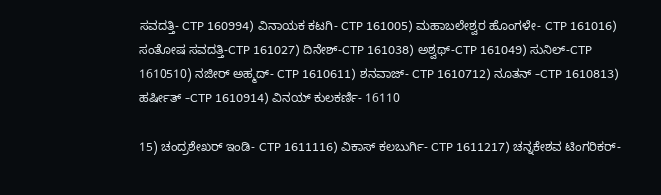ಸವದತ್ತಿ- CTP 160994) ವಿನಾಯಕ ಕಟಗಿ- CTP 161005) ಮಹಾಬಲೇಶ್ವರ ಹೊಂಗಳೇ- CTP 161016) ಸಂತೋಷ ಸವದತ್ತಿ-CTP 161027) ದಿನೇಶ್-CTP 161038) ಅಶ್ವಥ್-CTP 161049) ಸುನಿಲ್-CTP 1610510) ನಜೀರ್ ಅಹ್ಮದ್- CTP 1610611) ಶನವಾಜ್- CTP 1610712) ನೂತನ್ -CTP 1610813) ಹರ್ಷೀತ್ -CTP 1610914) ವಿನಯ್ ಕುಲಕರ್ಣಿ- 16110

15) ಚಂದ್ರಶೇಖರ್ ಇಂಡಿ- CTP 1611116) ವಿಕಾಸ್ ಕಲಬುರ್ಗಿ- CTP 1611217) ಚನ್ನಕೇಶವ ಟಿಂಗರಿಕರ್-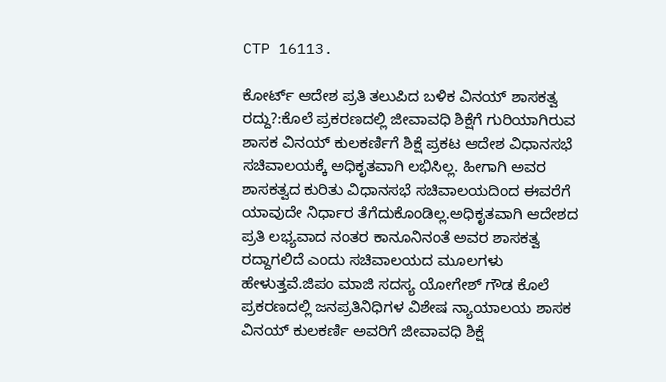CTP 16113.

ಕೋರ್ಟ್‌ ಆದೇಶ ಪ್ರತಿ ತಲುಪಿದ ಬಳಿಕ ವಿನಯ್‌ ಶಾಸಕತ್ವ ರದ್ದು?:ಕೊಲೆ ಪ್ರಕರಣದಲ್ಲಿ ಜೀವಾವಧಿ ಶಿಕ್ಷೆಗೆ ಗುರಿಯಾಗಿರುವ ಶಾಸಕ ವಿನಯ್‌ ಕುಲಕರ್ಣಿಗೆ ಶಿಕ್ಷೆ ಪ್ರಕಟ ಆದೇಶ ವಿಧಾನಸಭೆ ಸಚಿವಾಲಯಕ್ಕೆ ಅಧಿಕೃತವಾಗಿ ಲಭಿಸಿಲ್ಲ. ಹೀಗಾಗಿ ಅವರ ಶಾಸಕತ್ವದ ಕುರಿತು ವಿಧಾನಸಭೆ ಸಚಿವಾಲಯದಿಂದ ಈವರೆಗೆ ಯಾವುದೇ ನಿರ್ಧಾರ ತೆಗೆದುಕೊಂಡಿಲ್ಲ.ಅಧಿಕೃತವಾಗಿ ಆದೇಶದ ಪ್ರತಿ ಲಭ್ಯವಾದ ನಂತರ ಕಾನೂನಿನಂತೆ ಅವರ ಶಾಸಕತ್ವ ರದ್ದಾಗಲಿದೆ ಎಂದು ಸಚಿವಾಲಯದ ಮೂಲಗಳು ಹೇಳುತ್ತವೆ.ಜಿಪಂ ಮಾಜಿ ಸದಸ್ಯ ಯೋಗೇಶ್‌ ಗೌಡ ಕೊಲೆ ಪ್ರಕರಣದಲ್ಲಿ ಜನಪ್ರತಿನಿಧಿಗಳ ವಿಶೇಷ ನ್ಯಾಯಾಲಯ ಶಾಸಕ ವಿನಯ್‌ ಕುಲಕರ್ಣಿ ಅವರಿಗೆ ಜೀವಾವಧಿ ಶಿಕ್ಷೆ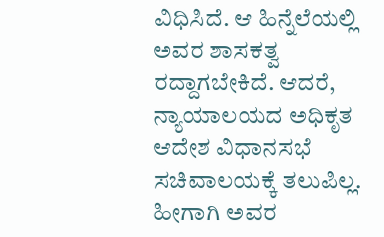ವಿಧಿಸಿದೆ. ಆ ಹಿನ್ನೆಲೆಯಲ್ಲಿ ಅವರ ಶಾಸಕತ್ವ ರದ್ದಾಗಬೇಕಿದೆ. ಆದರೆ, ನ್ಯಾಯಾಲಯದ ಅಧಿಕೃತ ಆದೇಶ ವಿಧಾನಸಭೆ ಸಚಿವಾಲಯಕ್ಕೆ ತಲುಪಿಲ್ಲ. ಹೀಗಾಗಿ ಅವರ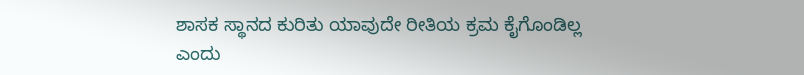ಶಾಸಕ ಸ್ಥಾನದ ಕುರಿತು ಯಾವುದೇ ರೀತಿಯ ಕ್ರಮ ಕೈಗೊಂಡಿಲ್ಲ ಎಂದು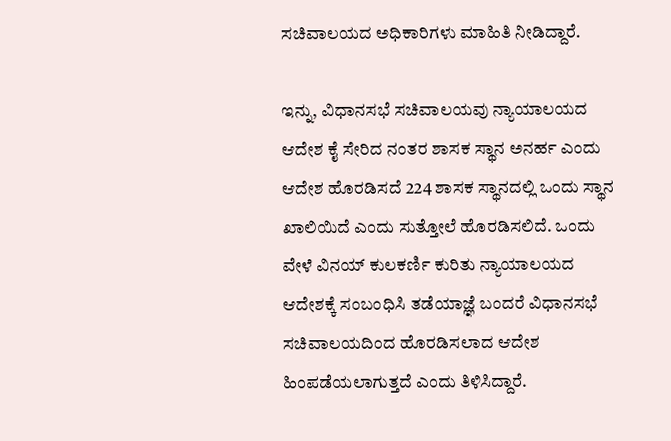ಸಚಿವಾಲಯದ ಅಧಿಕಾರಿಗಳು ಮಾಹಿತಿ ನೀಡಿದ್ದಾರೆ.

ಇನ್ನು, ವಿಧಾನಸಭೆ ಸಚಿವಾಲಯವು ನ್ಯಾಯಾಲಯದ ಆದೇಶ ಕೈ ಸೇರಿದ ನಂತರ ಶಾಸಕ ಸ್ಥಾನ ಅನರ್ಹ ಎಂದು ಆದೇಶ ಹೊರಡಿಸದೆ 224 ಶಾಸಕ ಸ್ಥಾನದಲ್ಲಿ ಒಂದು ಸ್ಥಾನ ಖಾಲಿಯಿದೆ ಎಂದು ಸುತ್ತೋಲೆ ಹೊರಡಿಸಲಿದೆ. ಒಂದು ವೇಳೆ ವಿನಯ್ ಕುಲಕರ್ಣಿ ಕುರಿತು ನ್ಯಾಯಾಲಯದ ಆದೇಶಕ್ಕೆ ಸಂಬಂಧಿಸಿ ತಡೆಯಾಜ್ಞೆ ಬಂದರೆ ವಿಧಾನಸಭೆ ಸಚಿವಾಲಯದಿಂದ ಹೊರಡಿಸಲಾದ ಆದೇಶ ಹಿಂಪಡೆಯಲಾಗುತ್ತದೆ ಎಂದು ತಿಳಿಸಿದ್ದಾರೆ.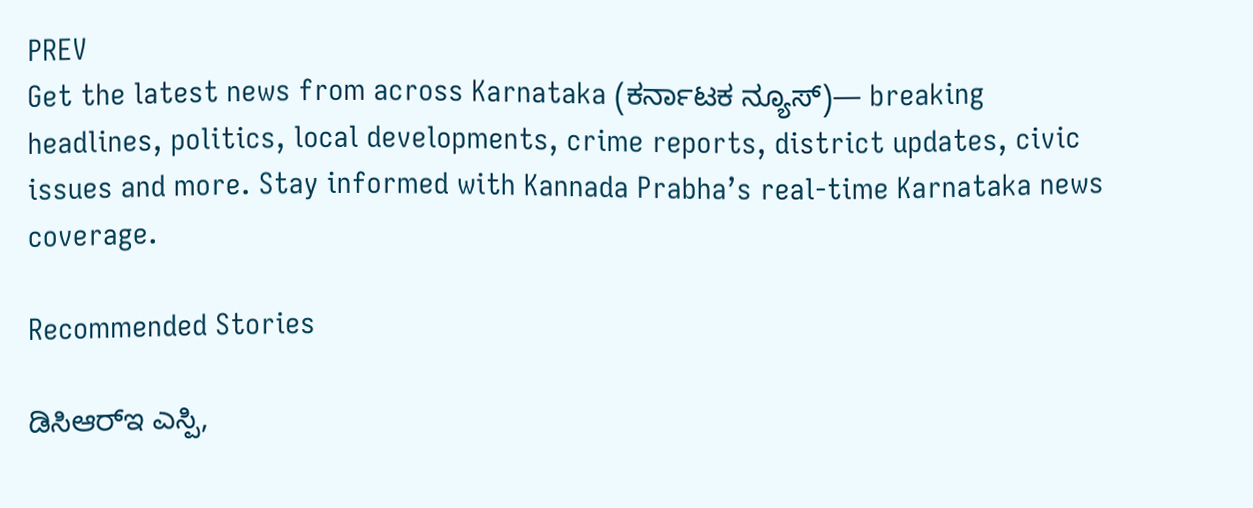PREV
Get the latest news from across Karnataka (ಕರ್ನಾಟಕ ನ್ಯೂಸ್)— breaking headlines, politics, local developments, crime reports, district updates, civic issues and more. Stay informed with Kannada Prabha’s real‑time Karnataka news coverage.

Recommended Stories

ಡಿಸಿಆರ್‌ಇ ಎಸ್ಪಿ,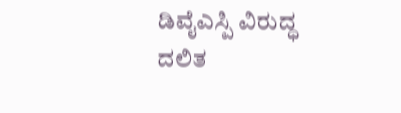ಡಿವೈಎಸ್ಪಿ ವಿರುದ್ಧ ದಲಿತ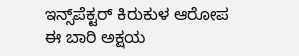ಇನ್ಸ್‌ಪೆಕ್ಟರ್ ಕಿರುಕುಳ ಆರೋಪ
ಈ ಬಾರಿ ಅಕ್ಷಯ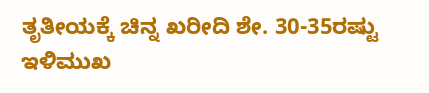ತೃತೀಯಕ್ಕೆ ಚಿನ್ನ ಖರೀದಿ ಶೇ. 30-35ರಷ್ಟು ಇಳಿಮುಖ